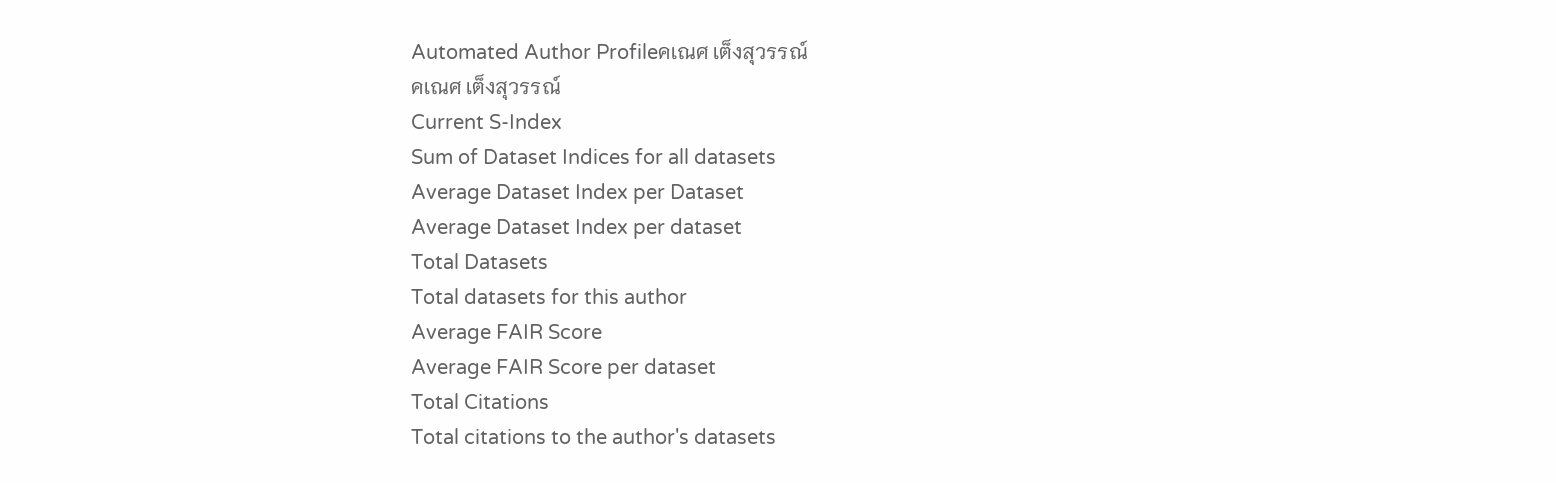Automated Author Profileคเณศ เต็งสุวรรณ์
คเณศ เต็งสุวรรณ์
Current S-Index
Sum of Dataset Indices for all datasets
Average Dataset Index per Dataset
Average Dataset Index per dataset
Total Datasets
Total datasets for this author
Average FAIR Score
Average FAIR Score per dataset
Total Citations
Total citations to the author's datasets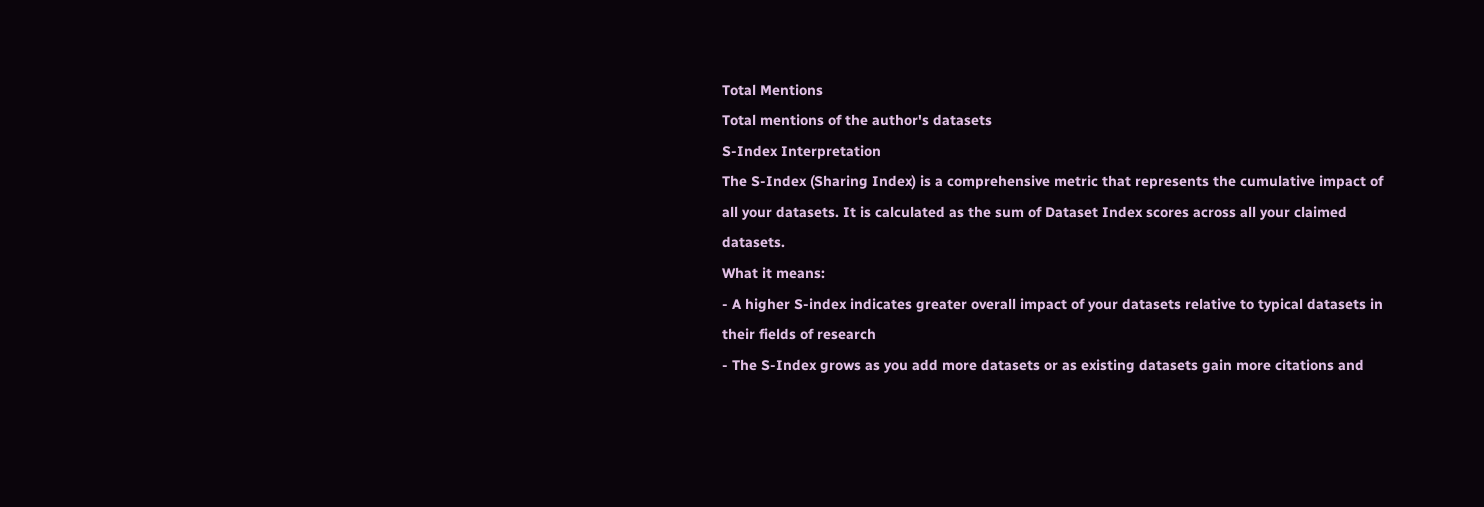Total Mentions
Total mentions of the author's datasets
S-Index Interpretation
The S-Index (Sharing Index) is a comprehensive metric that represents the cumulative impact of all your datasets. It is calculated as the sum of Dataset Index scores across all your claimed datasets.
What it means:
- A higher S-index indicates greater overall impact of your datasets relative to typical datasets in their fields of research
- The S-Index grows as you add more datasets or as existing datasets gain more citations and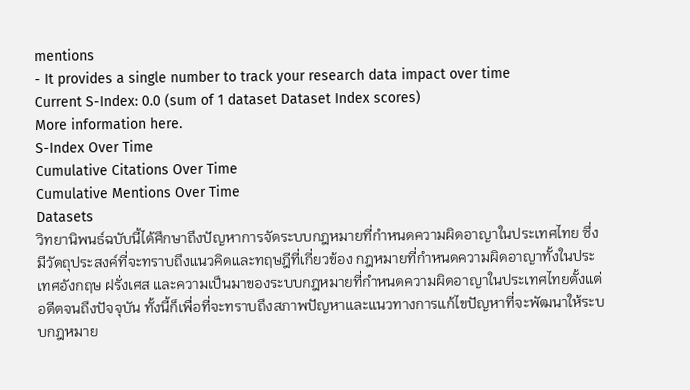mentions
- It provides a single number to track your research data impact over time
Current S-Index: 0.0 (sum of 1 dataset Dataset Index scores)
More information here.
S-Index Over Time
Cumulative Citations Over Time
Cumulative Mentions Over Time
Datasets
วิทยานิพนธ์ฉบับนี้ได้ศึกษาถึงปัญหาการจัดระบบกฎหมายที่กำหนดความผิดอาญาในประเทศไทย ซึ่งมีวัตถุประสงค์ที่จะทราบถึงแนวคิดและทฤษฎีที่เกี่ยวข้อง กฎหมายที่กำหนดความผิดอาญาทั้งในประเทศอังกฤษ ฝรั่งเศส และความเป็นมาของระบบกฎหมายที่กำหนดความผิดอาญาในประเทศไทยตั้งแต่อดีตจนถึงปัจจุบัน ทั้งนี้ก็เพื่อที่จะทราบถึงสภาพปัญหาและแนวทางการแก้ไขปัญหาที่จะพัฒนาให้ระบบกฎหมาย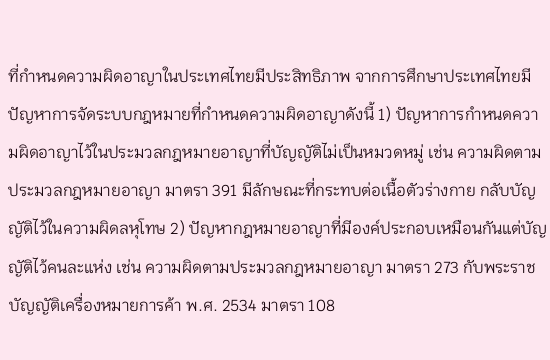ที่กำหนดความผิดอาญาในประเทศไทยมีประสิทธิภาพ จากการศึกษาประเทศไทยมีปัญหาการจัดระบบกฎหมายที่กำหนดความผิดอาญาดังนี้ 1) ปัญหาการกำหนดความผิดอาญาไว้ในประมวลกฎหมายอาญาที่บัญญัติไม่เป็นหมวดหมู่ เช่น ความผิดตามประมวลกฎหมายอาญา มาตรา 391 มีลักษณะที่กระทบต่อเนื้อตัวร่างกาย กลับบัญญัติไว้ในความผิดลหุโทษ 2) ปัญหากฎหมายอาญาที่มีองค์ประกอบเหมือนกันแต่บัญญัติไว้คนละแห่ง เช่น ความผิดตามประมวลกฎหมายอาญา มาตรา 273 กับพระราชบัญญัติเครื่องหมายการค้า พ.ศ. 2534 มาตรา 108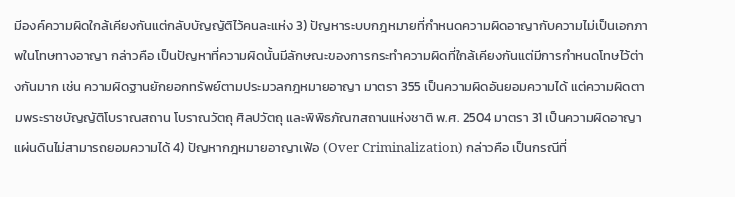มีองค์ความผิดใกล้เคียงกันแต่กลับบัญญัติไว้คนละแห่ง 3) ปัญหาระบบกฎหมายที่กำหนดความผิดอาญากับความไม่เป็นเอกภาพในโทษทางอาญา กล่าวคือ เป็นปัญหาที่ความผิดนั้นมีลักษณะของการกระทำความผิดที่ใกล้เคียงกันแต่มีการกำหนดโทษไว้ต่างกันมาก เช่น ความผิดฐานยักยอกทรัพย์ตามประมวลกฎหมายอาญา มาตรา 355 เป็นความผิดอันยอมความได้ แต่ความผิดตามพระราชบัญญัติโบราณสถาน โบราณวัตถุ ศิลปวัตถุ และพิพิธภัณฑสถานแห่งชาติ พ.ศ. 2504 มาตรา 31 เป็นความผิดอาญาแผ่นดินไม่สามารถยอมความได้ 4) ปัญหากฎหมายอาญาเฟ้อ (Over Criminalization) กล่าวคือ เป็นกรณีที่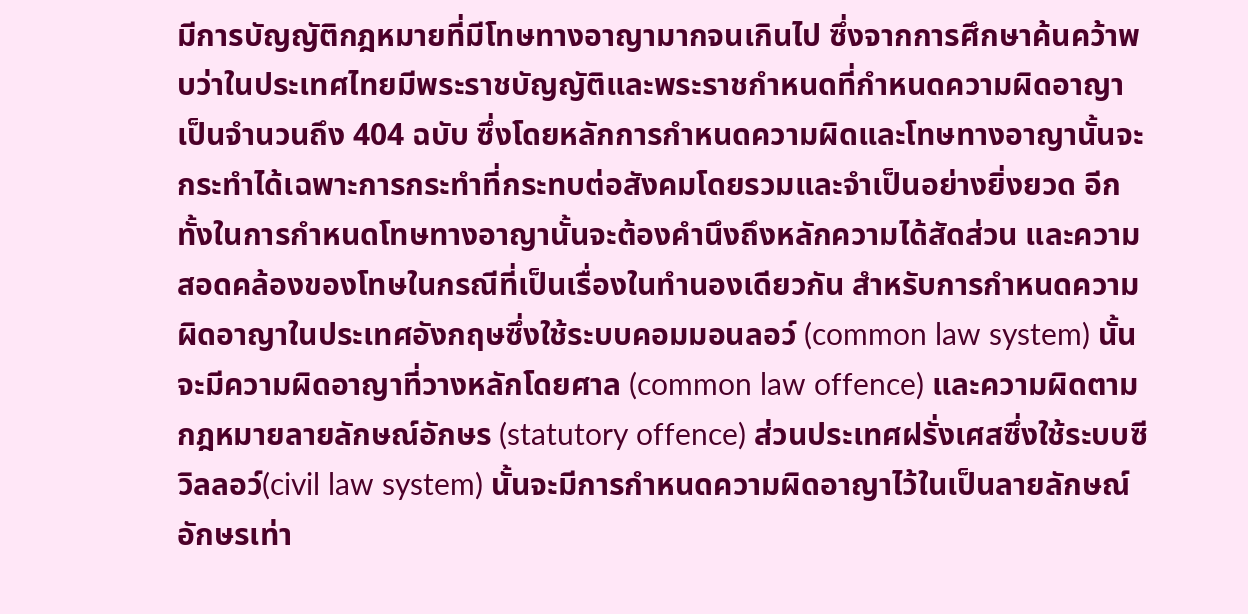มีการบัญญัติกฎหมายที่มีโทษทางอาญามากจนเกินไป ซึ่งจากการศึกษาค้นคว้าพบว่าในประเทศไทยมีพระราชบัญญัติและพระราชกำหนดที่กำหนดความผิดอาญาเป็นจำนวนถึง 404 ฉบับ ซึ่งโดยหลักการกำหนดความผิดและโทษทางอาญานั้นจะกระทำได้เฉพาะการกระทำที่กระทบต่อสังคมโดยรวมและจำเป็นอย่างยิ่งยวด อีกทั้งในการกำหนดโทษทางอาญานั้นจะต้องคำนึงถึงหลักความได้สัดส่วน และความสอดคล้องของโทษในกรณีที่เป็นเรื่องในทำนองเดียวกัน สำหรับการกำหนดความผิดอาญาในประเทศอังกฤษซึ่งใช้ระบบคอมมอนลอว์ (common law system) นั้นจะมีความผิดอาญาที่วางหลักโดยศาล (common law offence) และความผิดตามกฎหมายลายลักษณ์อักษร (statutory offence) ส่วนประเทศฝรั่งเศสซึ่งใช้ระบบซีวิลลอว์(civil law system) นั้นจะมีการกำหนดความผิดอาญาไว้ในเป็นลายลักษณ์อักษรเท่า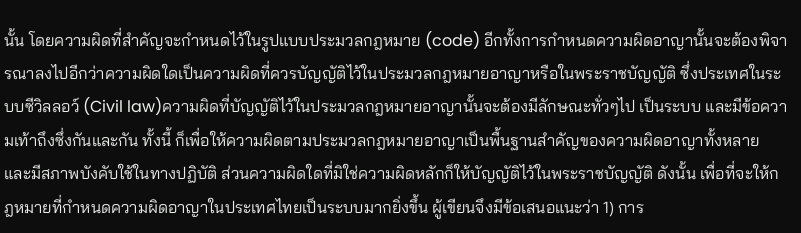นั้น โดยความผิดที่สำคัญจะกำหนดไว้ในรูปแบบประมวลกฎหมาย (code) อีกทั้งการกำหนดความผิดอาญานั้นจะต้องพิจารณาลงไปอีกว่าความผิดใดเป็นความผิดที่ควรบัญญัติไว้ในประมวลกฎหมายอาญาหรือในพระราชบัญญัติ ซึ่งประเทศในระบบซีวิลลอว์ (Civil law)ความผิดที่บัญญัติไว้ในประมวลกฎหมายอาญานั้นจะต้องมีลักษณะทั่วๆไป เป็นระบบ และมีข้อความเท้าถึงซึ่งกันและกัน ทั้งนี้ ก็เพื่อให้ความผิดตามประมวลกฎหมายอาญาเป็นพื้นฐานสำคัญของความผิดอาญาทั้งหลาย และมีสภาพบังคับใช้ในทางปฏิบัติ ส่วนความผิดใดที่มิใช่ความผิดหลักก็ให้บัญญัติไว้ในพระราชบัญญัติ ดังนั้น เพื่อที่จะให้กฎหมายที่กำหนดความผิดอาญาในประเทศไทยเป็นระบบมากยิ่งขึ้น ผู้เขียนจึงมีข้อเสนอแนะว่า 1) การ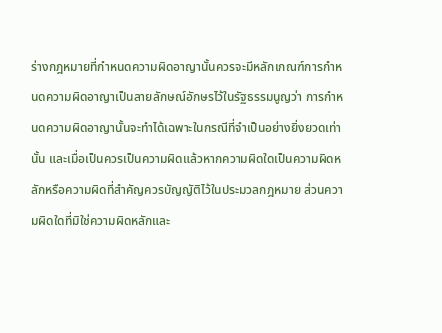ร่างกฎหมายที่กำหนดความผิดอาญานั้นควรจะมีหลักเกณฑ์การกำหนดความผิดอาญาเป็นลายลักษณ์อักษรไว้ในรัฐธรรมนูญว่า การกำหนดความผิดอาญานั้นจะทำได้เฉพาะในกรณีที่จำเป็นอย่างยิ่งยวดเท่านั้น และเมื่อเป็นควรเป็นความผิดแล้วหากความผิดใดเป็นความผิดหลักหรือความผิดที่สำคัญควรบัญญัติไว้ในประมวลกฎหมาย ส่วนความผิดใดที่มิใช่ความผิดหลักและ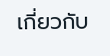เกี่ยวกับ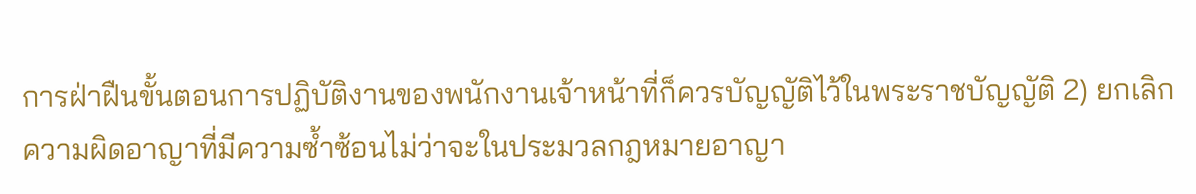การฝ่าฝืนขั้นตอนการปฏิบัติงานของพนักงานเจ้าหน้าที่ก็ควรบัญญัติไว้ในพระราชบัญญัติ 2) ยกเลิกความผิดอาญาที่มีความซ้ำซ้อนไม่ว่าจะในประมวลกฎหมายอาญา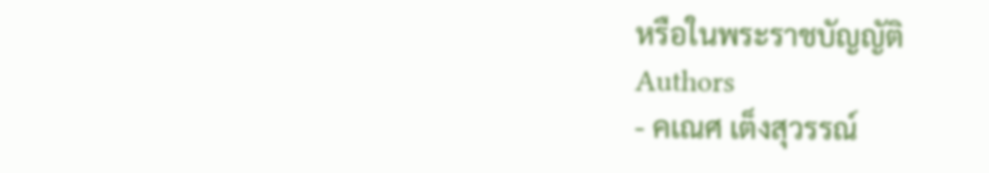หรือในพระราชบัญญัติ
Authors
- คเณศ เต็งสุวรรณ์